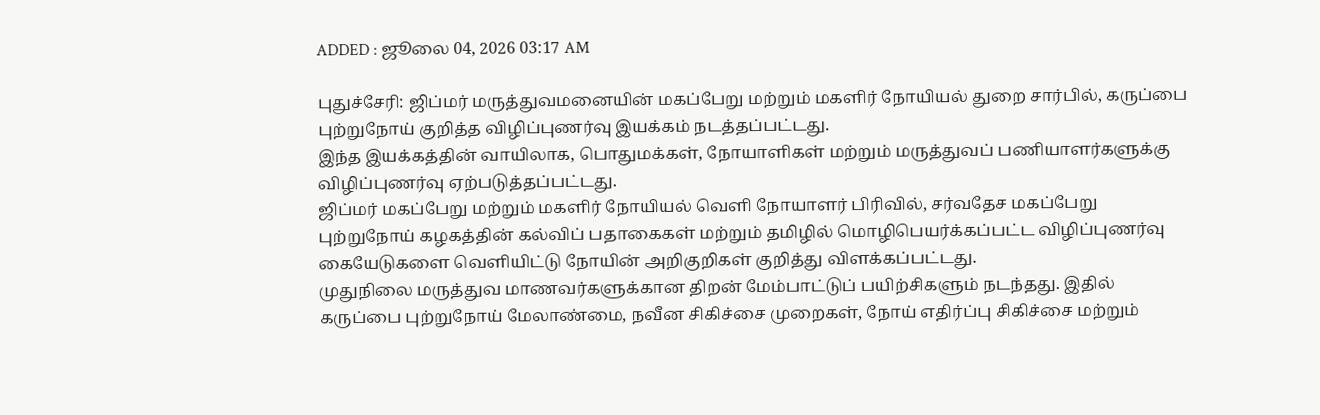ADDED : ஜூலை 04, 2026 03:17 AM

புதுச்சேரி: ஜிப்மர் மருத்துவமனையின் மகப்பேறு மற்றும் மகளிர் நோயியல் துறை சார்பில், கருப்பை புற்றுநோய் குறித்த விழிப்புணர்வு இயக்கம் நடத்தப்பட்டது.
இந்த இயக்கத்தின் வாயிலாக, பொதுமக்கள், நோயாளிகள் மற்றும் மருத்துவப் பணியாளர்களுக்கு விழிப்புணர்வு ஏற்படுத்தப்பட்டது.
ஜிப்மர் மகப்பேறு மற்றும் மகளிர் நோயியல் வெளி நோயாளர் பிரிவில், சர்வதேச மகப்பேறு புற்றுநோய் கழகத்தின் கல்விப் பதாகைகள் மற்றும் தமிழில் மொழிபெயர்க்கப்பட்ட விழிப்புணர்வு கையேடுகளை வெளியிட்டு நோயின் அறிகுறிகள் குறித்து விளக்கப்பட்டது.
முதுநிலை மருத்துவ மாணவர்களுக்கான திறன் மேம்பாட்டுப் பயிற்சிகளும் நடந்தது. இதில் கருப்பை புற்றுநோய் மேலாண்மை, நவீன சிகிச்சை முறைகள், நோய் எதிர்ப்பு சிகிச்சை மற்றும்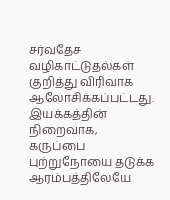சர்வதேச வழிகாட்டுதல்கள் குறித்து விரிவாக ஆலோசிக்கப்பட்டது. இயக்கத்தின் நிறைவாக, கருப்பை புற்றுநோயை தடுக்க ஆரம்பத்திலேயே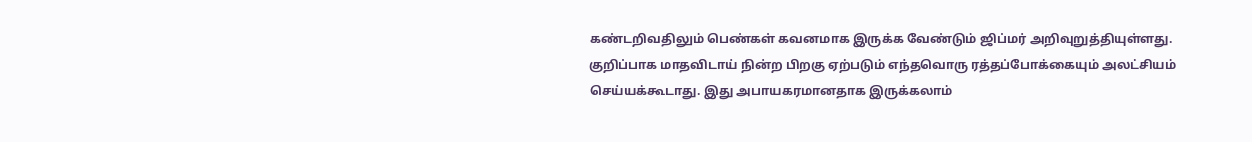கண்டறிவதிலும் பெண்கள் கவனமாக இருக்க வேண்டும் ஜிப்மர் அறிவுறுத்தியுள்ளது.
குறிப்பாக மாதவிடாய் நின்ற பிறகு ஏற்படும் எந்தவொரு ரத்தப்போக்கையும் அலட்சியம் செய்யக்கூடாது. இது அபாயகரமானதாக இருக்கலாம்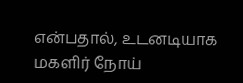என்பதால், உடனடியாக மகளிர் நோய்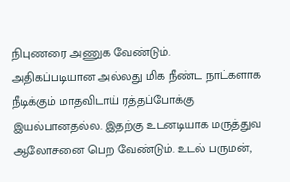நிபுணரை அணுக வேண்டும்.
அதிகப்படியான அல்லது மிக நீண்ட நாட்களாக நீடிக்கும் மாதவிடாய் ரத்தப்போக்கு இயல்பானதல்ல. இதற்கு உடனடியாக மருத்துவ ஆலோசனை பெற வேண்டும். உடல் பருமன்,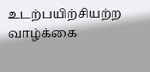உடற்பயிற்சியற்ற வாழ்க்கை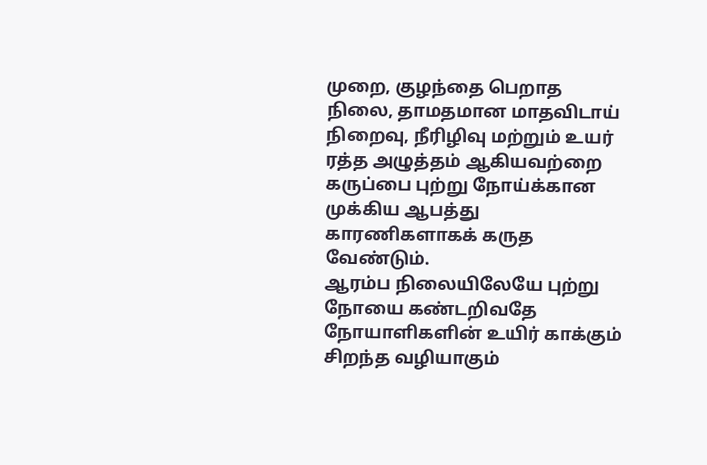முறை, குழந்தை பெறாத நிலை, தாமதமான மாதவிடாய் நிறைவு, நீரிழிவு மற்றும் உயர் ரத்த அழுத்தம் ஆகியவற்றை கருப்பை புற்று நோய்க்கான முக்கிய ஆபத்து காரணிகளாகக் கருத வேண்டும்.
ஆரம்ப நிலையிலேயே புற்று நோயை கண்டறிவதே நோயாளிகளின் உயிர் காக்கும் சிறந்த வழியாகும்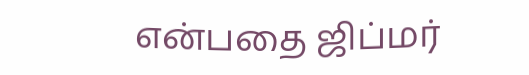என்பதை ஜிப்மர்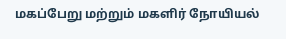மகப்பேறு மற்றும் மகளிர் நோயியல்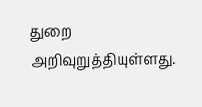துறை அறிவுறுத்தியுள்ளது.